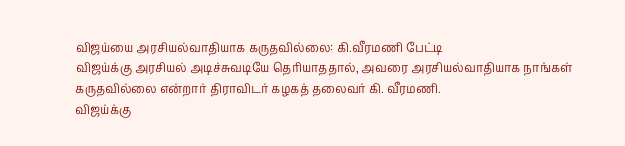விஜய்யை அரசியல்வாதியாக கருதவில்லை: கி.வீரமணி பேட்டி
விஜய்க்கு அரசியல் அடிச்சுவடியே தெரியாததால், அவரை அரசியல்வாதியாக நாங்கள் கருதவில்லை என்றார் திராவிடர் கழகத் தலைவர் கி. வீரமணி.
விஜய்க்கு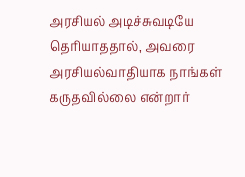அரசியல் அடிச்சுவடியே தெரியாததால், அவரை அரசியல்வாதியாக நாங்கள் கருதவில்லை என்றார்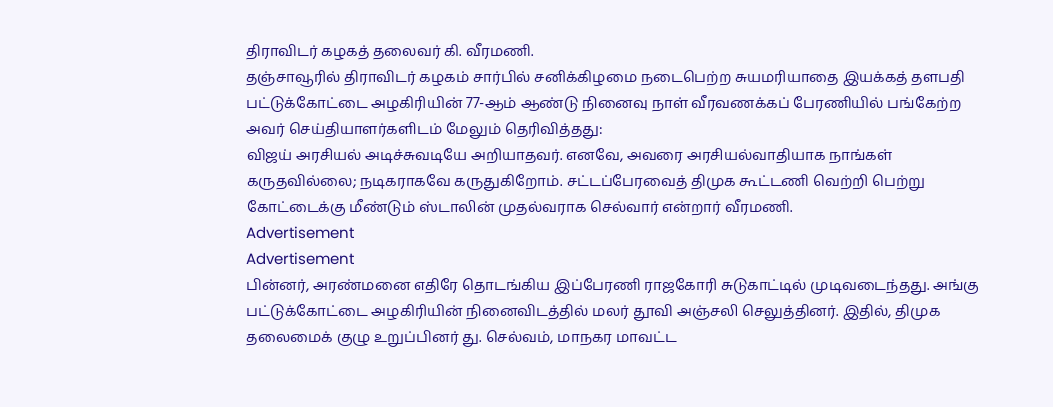திராவிடர் கழகத் தலைவர் கி. வீரமணி.
தஞ்சாவூரில் திராவிடர் கழகம் சார்பில் சனிக்கிழமை நடைபெற்ற சுயமரியாதை இயக்கத் தளபதி பட்டுக்கோட்டை அழகிரியின் 77-ஆம் ஆண்டு நினைவு நாள் வீரவணக்கப் பேரணியில் பங்கேற்ற அவர் செய்தியாளர்களிடம் மேலும் தெரிவித்தது:
விஜய் அரசியல் அடிச்சுவடியே அறியாதவர். எனவே, அவரை அரசியல்வாதியாக நாங்கள் கருதவில்லை; நடிகராகவே கருதுகிறோம். சட்டப்பேரவைத் திமுக கூட்டணி வெற்றி பெற்று கோட்டைக்கு மீண்டும் ஸ்டாலின் முதல்வராக செல்வார் என்றார் வீரமணி.
Advertisement
Advertisement
பின்னர், அரண்மனை எதிரே தொடங்கிய இப்பேரணி ராஜகோரி சுடுகாட்டில் முடிவடைந்தது. அங்கு பட்டுக்கோட்டை அழகிரியின் நினைவிடத்தில் மலர் தூவி அஞ்சலி செலுத்தினர். இதில், திமுக தலைமைக் குழு உறுப்பினர் து. செல்வம், மாநகர மாவட்ட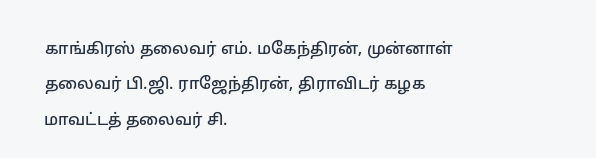காங்கிரஸ் தலைவர் எம். மகேந்திரன், முன்னாள் தலைவர் பி.ஜி. ராஜேந்திரன், திராவிடர் கழக மாவட்டத் தலைவர் சி.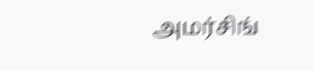அமர்சிங்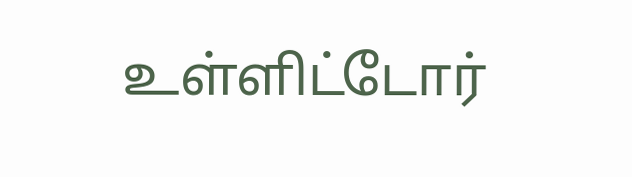உள்ளிட்டோர்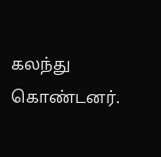கலந்து கொண்டனர்.